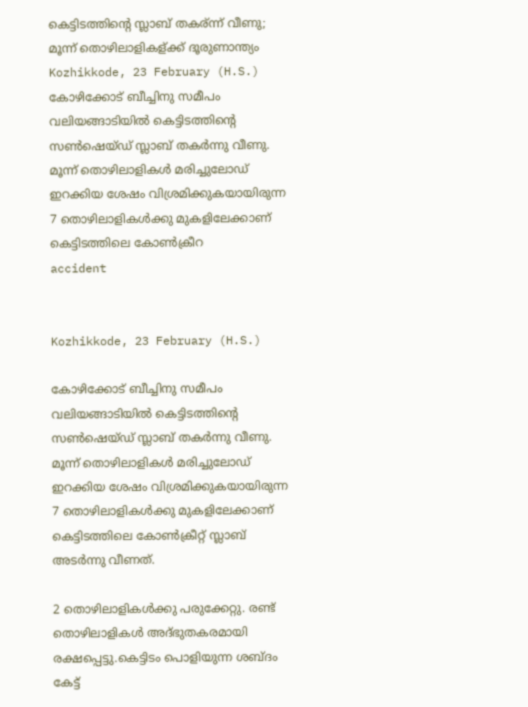കെട്ടിടത്തിന്റെ സ്ലാബ് തകര്ന്ന് വീണു; മൂന്ന് തൊഴിലാളികള്ക്ക് ദൂരുണാന്ത്യം
Kozhikkode, 23 February (H.S.) കോഴിക്കോട് ബീച്ചിനു സമീപം വലിയങ്ങാടിയില്‍ കെട്ടിടത്തിന്റെ സണ്‍ഷെയ്ഡ് സ്ലാബ് തകര്‍ന്നു വീണു. മൂന്ന് തൊഴിലാളികള്‍ മരിച്ചുലോഡ് ഇറക്കിയ ശേഷം വിശ്രമിക്കുകയായിരുന്ന 7 തൊഴിലാളികള്‍ക്കു മുകളിലേക്കാണ് കെട്ടിടത്തിലെ കോണ്‍ക്രീറ
accident


Kozhikkode, 23 February (H.S.)

കോഴിക്കോട് ബീച്ചിനു സമീപം വലിയങ്ങാടിയില്‍ കെട്ടിടത്തിന്റെ സണ്‍ഷെയ്ഡ് സ്ലാബ് തകര്‍ന്നു വീണു. മൂന്ന് തൊഴിലാളികള്‍ മരിച്ചുലോഡ് ഇറക്കിയ ശേഷം വിശ്രമിക്കുകയായിരുന്ന 7 തൊഴിലാളികള്‍ക്കു മുകളിലേക്കാണ് കെട്ടിടത്തിലെ കോണ്‍ക്രീറ്റ് സ്ലാബ് അടര്‍ന്നു വീണത്.

2 തൊഴിലാളികള്‍ക്കു പരുക്കേറ്റു. രണ്ട് തൊഴിലാളികള്‍ അദ്ഭുതകരമായി രക്ഷപ്പെട്ടു.കെട്ടിടം പൊളിയുന്ന ശബ്ദം കേട്ട്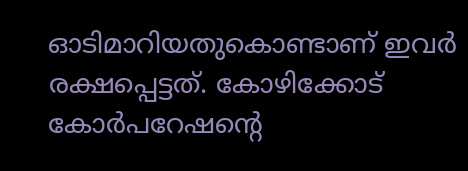ഓടിമാറിയതുകൊണ്ടാണ് ഇവര്‍ രക്ഷപ്പെട്ടത്. കോഴിക്കോട് കോര്‍പറേഷന്റെ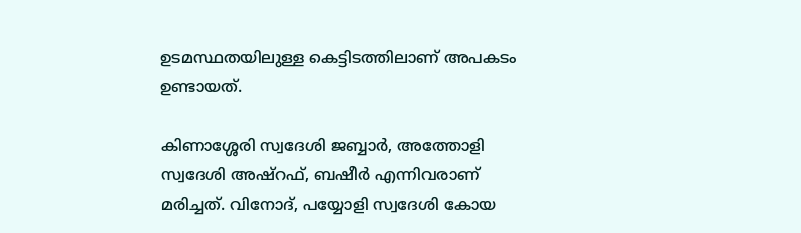ഉടമസ്ഥതയിലുള്ള കെട്ടിടത്തിലാണ് അപകടം ഉണ്ടായത്.

കിണാശ്ശേരി സ്വദേശി ജബ്ബാര്‍, അത്തോളി സ്വദേശി അഷ്‌റഫ്, ബഷീര്‍ എന്നിവരാണ് മരിച്ചത്. വിനോദ്, പയ്യോളി സ്വദേശി കോയ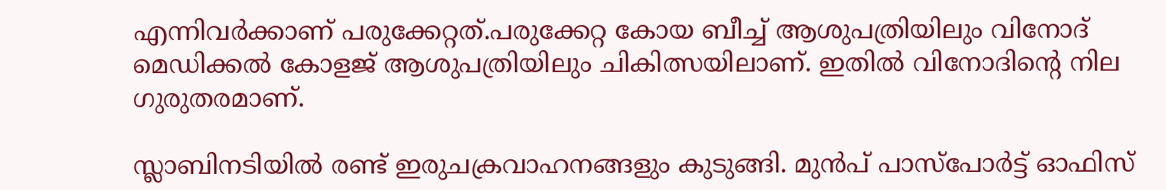എന്നിവര്‍ക്കാണ് പരുക്കേറ്റത്.പരുക്കേറ്റ കോയ ബീച്ച് ആശുപത്രിയിലും വിനോദ് മെഡിക്കല്‍ കോളജ് ആശുപത്രിയിലും ചികിത്സയിലാണ്. ഇതില്‍ വിനോദിന്റെ നില ഗുരുതരമാണ്.

സ്ലാബിനടിയില്‍ രണ്ട് ഇരുചക്രവാഹനങ്ങളും കുടുങ്ങി. മുന്‍പ് പാസ്‌പോര്‍ട്ട് ഓഫിസ്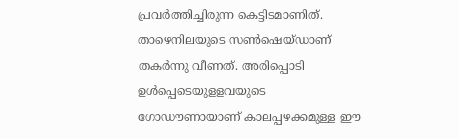പ്രവര്‍ത്തിച്ചിരുന്ന കെട്ടിടമാണിത്. താഴെനിലയുടെ സണ്‍ഷെയ്ഡാണ് തകര്‍ന്നു വീണത്. അരിപ്പൊടി ഉള്‍പ്പെടെയുളളവയുടെ ഗോഡൗണായാണ് കാലപ്പഴക്കമുള്ള ഈ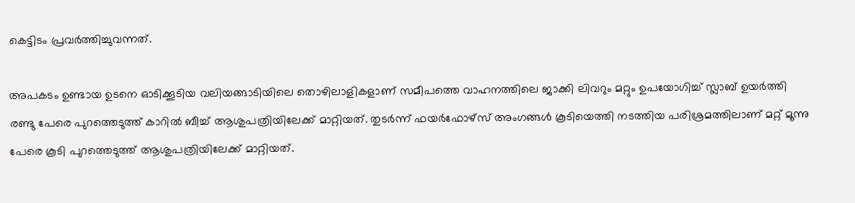കെട്ടിടം പ്രവര്‍ത്തിച്ചുവന്നത്.

അപകടം ഉണ്ടായ ഉടനെ ഓടിക്കൂടിയ വലിയങ്ങാടിയിലെ തൊഴിലാളികളാണ് സമീപത്തെ വാഹനത്തിലെ ജാക്കി ലിവറും മറ്റും ഉപയോഗിച്ച് സ്ലാബ് ഉയര്‍ത്തി രണ്ടു പേരെ പുറത്തെടുത്ത് കാറില്‍ ബീച്ച് ആശുപത്രിയിലേക്ക് മാറ്റിയത്. തുടര്‍ന്ന് ഫയര്‍ഫോഴ്‌സ് അംഗങ്ങള്‍ കൂടിയെത്തി നടത്തിയ പരിശ്രമത്തിലാണ് മറ്റ് മൂന്നു പേരെ കൂടി പുറത്തെടുത്ത് ആശുപത്രിയിലേക്ക് മാറ്റിയത്.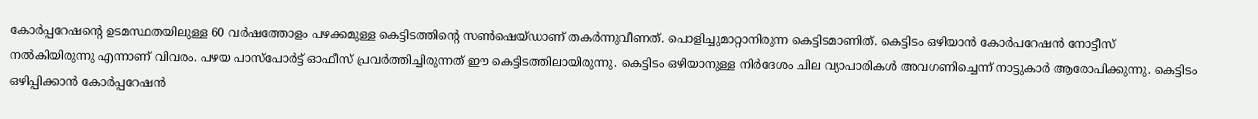കോര്‍പ്പറേഷന്റെ ഉടമസ്ഥതയിലുള്ള 60 വര്‍ഷത്തോളം പഴക്കമുള്ള കെട്ടിടത്തിന്റെ സണ്‍ഷെയ്ഡാണ് തകര്‍ന്നുവീണത്. പൊളിച്ചുമാറ്റാനിരുന്ന കെട്ടിടമാണിത്. കെട്ടിടം ഒഴിയാന്‍ കോര്‍പറേഷന്‍ നോട്ടീസ് നല്‍കിയിരുന്നു എന്നാണ് വിവരം. പഴയ പാസ്പോര്‍ട്ട് ഓഫീസ് പ്രവര്‍ത്തിച്ചിരുന്നത് ഈ കെട്ടിടത്തിലായിരുന്നു. കെട്ടിടം ഒഴിയാനുള്ള നിര്‍ദേശം ചില വ്യാപാരികള്‍ അവഗണിച്ചെന്ന് നാട്ടുകാര്‍ ആരോപിക്കുന്നു. കെട്ടിടം ഒഴിപ്പിക്കാന്‍ കോര്‍പ്പറേഷന്‍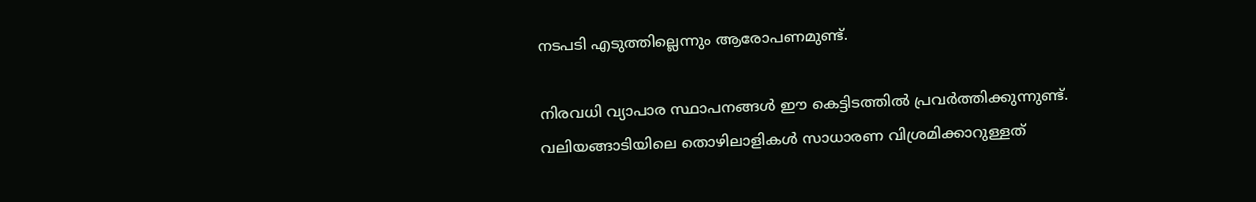നടപടി എടുത്തില്ലെന്നും ആരോപണമുണ്ട്.

നിരവധി വ്യാപാര സ്ഥാപനങ്ങള്‍ ഈ കെട്ടിടത്തില്‍ പ്രവര്‍ത്തിക്കുന്നുണ്ട്. വലിയങ്ങാടിയിലെ തൊഴിലാളികള്‍ സാധാരണ വിശ്രമിക്കാറുള്ളത്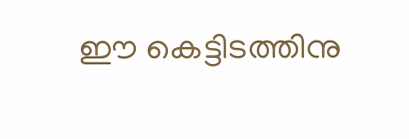ഈ കെട്ടിടത്തിനു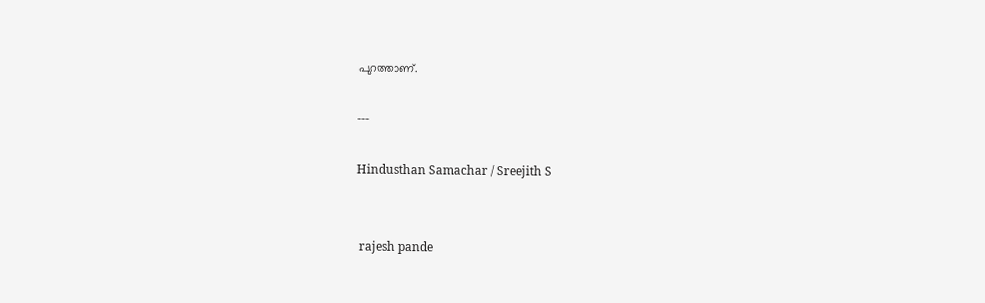പുറത്താണ്.

---

Hindusthan Samachar / Sreejith S


 rajesh pande